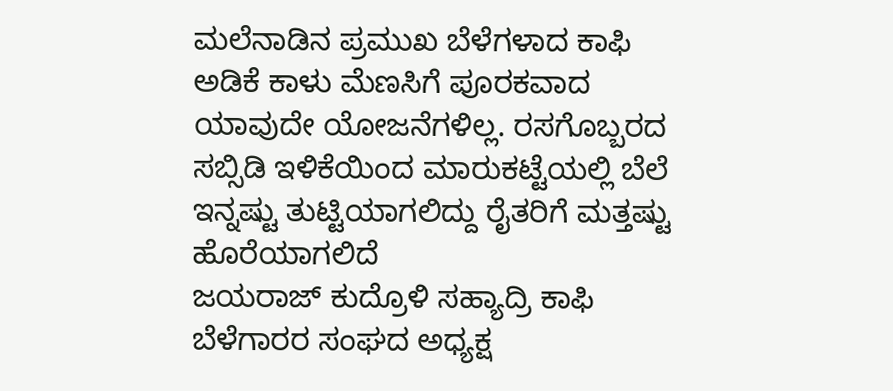ಮಲೆನಾಡಿನ ಪ್ರಮುಖ ಬೆಳೆಗಳಾದ ಕಾಫಿ ಅಡಿಕೆ ಕಾಳು ಮೆಣಸಿಗೆ ಪೂರಕವಾದ ಯಾವುದೇ ಯೋಜನೆಗಳಿಲ್ಲ. ರಸಗೊಬ್ಬರದ ಸಬ್ಸಿಡಿ ಇಳಿಕೆಯಿಂದ ಮಾರುಕಟ್ಟೆಯಲ್ಲಿ ಬೆಲೆ ಇನ್ನಷ್ಟು ತುಟ್ಟಿಯಾಗಲಿದ್ದು ರೈತರಿಗೆ ಮತ್ತಷ್ಟು ಹೊರೆಯಾಗಲಿದೆ
ಜಯರಾಜ್ ಕುದ್ರೊಳಿ ಸಹ್ಯಾದ್ರಿ ಕಾಫಿ ಬೆಳೆಗಾರರ ಸಂಘದ ಅಧ್ಯಕ್ಷ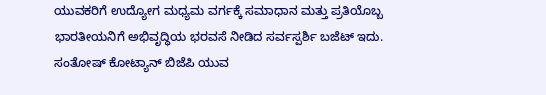ಯುವಕರಿಗೆ ಉದ್ಯೋಗ ಮಧ್ಯಮ ವರ್ಗಕ್ಕೆ ಸಮಾಧಾನ ಮತ್ತು ಪ್ರತಿಯೊಬ್ಬ ಭಾರತೀಯನಿಗೆ ಅಭಿವೃದ್ಧಿಯ ಭರವಸೆ ನೀಡಿದ ಸರ್ವಸ್ಪರ್ಶಿ ಬಜೆಟ್ ಇದು.
ಸಂತೋಷ್ ಕೋಟ್ಯಾನ್ ಬಿಜೆಪಿ ಯುವ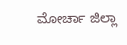ಮೋರ್ಚಾ ಜಿಲ್ಲಾ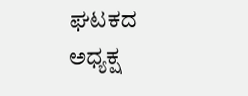ಘಟಕದ ಅಧ್ಯಕ್ಷ